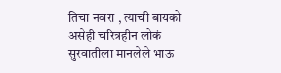तिचा नवरा , त्याची बायको असेही चरित्रहीन लोकं सुरवातीला मानलेले भाऊ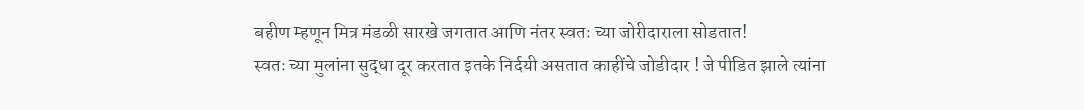बहीण म्हणून मित्र मंडळी सारखे जगतात आणि नंतर स्वतः च्या जोरीदाराला सोडतात!
स्वतः च्या मुलांना सुद्धा दूर करतात इतके निर्दयी असतात काहींचे जोडीदार ! जे पीडित झाले त्यांना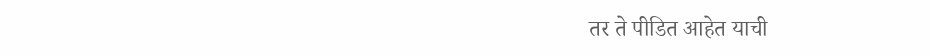तर ते पीडित आहेत याची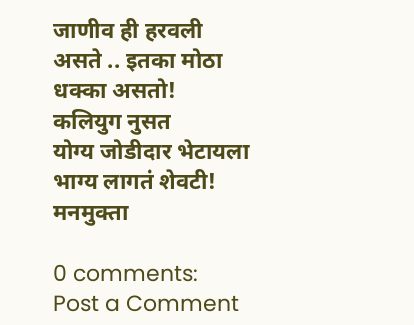जाणीव ही हरवली असते .. इतका मोठा धक्का असतो!
कलियुग नुसत
योग्य जोडीदार भेटायला भाग्य लागतं शेवटी!
मनमुक्ता

0 comments:
Post a Comment